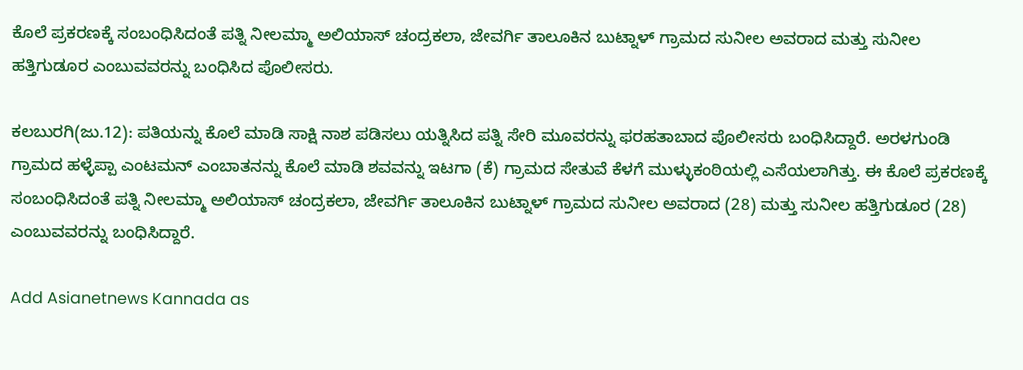ಕೊಲೆ ಪ್ರಕರಣಕ್ಕೆ ಸಂಬಂಧಿಸಿದಂತೆ ಪತ್ನಿ ನೀಲಮ್ಮಾ ಅಲಿಯಾಸ್‌ ಚಂದ್ರಕಲಾ, ಜೇವರ್ಗಿ ತಾಲೂಕಿನ ಬುಟ್ನಾಳ್‌ ಗ್ರಾಮದ ಸುನೀಲ ಅವರಾದ ಮತ್ತು ಸುನೀಲ ಹತ್ತಿಗುಡೂರ ಎಂಬುವವರನ್ನು ಬಂಧಿಸಿದ ಪೊಲೀಸರು.

ಕಲಬುರಗಿ(ಜು.12): ಪತಿಯನ್ನು ಕೊಲೆ ಮಾಡಿ ಸಾಕ್ಷಿ ನಾಶ ಪಡಿಸಲು ಯತ್ನಿಸಿದ ಪತ್ನಿ ಸೇರಿ ಮೂವರನ್ನು ಫರಹತಾಬಾದ ಪೊಲೀಸರು ಬಂಧಿಸಿದ್ದಾರೆ. ಅರಳಗುಂಡಿ ಗ್ರಾಮದ ಹಳ್ಳೆಪ್ಪಾ ಎಂಟಮನ್‌ ಎಂಬಾತನನ್ನು ಕೊಲೆ ಮಾಡಿ ಶವವನ್ನು ಇಟಗಾ (ಕೆ) ಗ್ರಾಮದ ಸೇತುವೆ ಕೆಳಗೆ ಮುಳ್ಳುಕಂಠಿಯಲ್ಲಿ ಎಸೆಯಲಾಗಿತ್ತು. ಈ ಕೊಲೆ ಪ್ರಕರಣಕ್ಕೆ ಸಂಬಂಧಿಸಿದಂತೆ ಪತ್ನಿ ನೀಲಮ್ಮಾ ಅಲಿಯಾಸ್‌ ಚಂದ್ರಕಲಾ, ಜೇವರ್ಗಿ ತಾಲೂಕಿನ ಬುಟ್ನಾಳ್‌ ಗ್ರಾಮದ ಸುನೀಲ ಅವರಾದ (28) ಮತ್ತು ಸುನೀಲ ಹತ್ತಿಗುಡೂರ (28) ಎಂಬುವವರನ್ನು ಬಂಧಿಸಿದ್ದಾರೆ.

Add Asianetnews Kannada as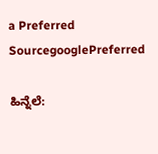a Preferred SourcegooglePreferred

ಹಿನ್ನೆಲೆ: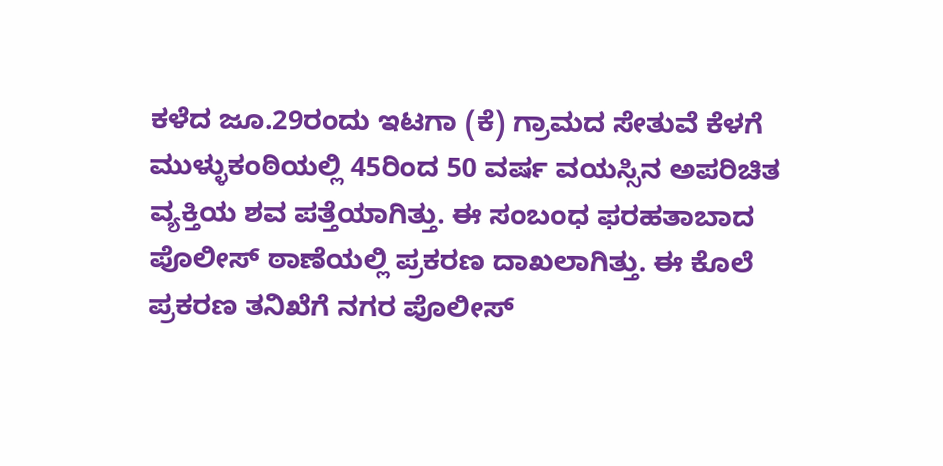ಕಳೆದ ಜೂ.29ರಂದು ಇಟಗಾ (ಕೆ) ಗ್ರಾಮದ ಸೇತುವೆ ಕೆಳಗೆ ಮುಳ್ಳುಕಂಠಿಯಲ್ಲಿ 45ರಿಂದ 50 ವರ್ಷ ವಯಸ್ಸಿನ ಅಪರಿಚಿತ ವ್ಯಕ್ತಿಯ ಶವ ಪತ್ತೆಯಾಗಿತ್ತು. ಈ ಸಂಬಂಧ ಫರಹತಾಬಾದ ಪೊಲೀಸ್‌ ಠಾಣೆಯಲ್ಲಿ ಪ್ರಕರಣ ದಾಖಲಾಗಿತ್ತು. ಈ ಕೊಲೆ ಪ್ರಕರಣ ತನಿಖೆಗೆ ನಗರ ಪೊಲೀಸ್‌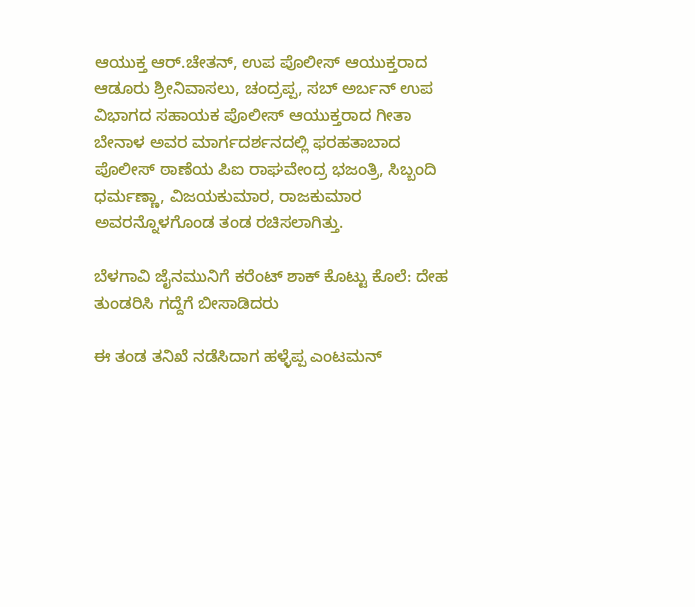ಆಯುಕ್ತ ಆರ್‌.ಚೇತನ್‌, ಉಪ ಪೊಲೀಸ್‌ ಆಯುಕ್ತರಾದ ಆಡೂರು ಶ್ರೀನಿವಾಸಲು, ಚಂದ್ರಪ್ಪ, ಸಬ್‌ ಅರ್ಬನ್‌ ಉಪ ವಿಭಾಗದ ಸಹಾಯಕ ಪೊಲೀಸ್‌ ಆಯುಕ್ತರಾದ ಗೀತಾ ಬೇನಾಳ ಅವರ ಮಾರ್ಗದರ್ಶನದಲ್ಲಿ ಫರಹತಾಬಾದ ಪೊಲೀಸ್‌ ಠಾಣೆಯ ಪಿಐ ರಾಘವೇಂದ್ರ ಭಜಂತ್ರಿ, ಸಿಬ್ಬಂದಿ ಧರ್ಮಣ್ಣಾ, ವಿಜಯಕುಮಾರ, ರಾಜಕುಮಾರ ಅವರನ್ನೊಳಗೊಂಡ ತಂಡ ರಚಿಸಲಾಗಿತ್ತು.

ಬೆಳಗಾವಿ ಜೈನಮುನಿಗೆ ಕರೆಂಟ್‌ ಶಾಕ್‌ ಕೊಟ್ಟು ಕೊಲೆ: ದೇಹ ತುಂಡರಿಸಿ ಗದ್ದೆಗೆ ಬೀಸಾಡಿದರು

ಈ ತಂಡ ತನಿಖೆ ನಡೆಸಿದಾಗ ಹಳ್ಳೆಪ್ಪ ಎಂಟಮನ್‌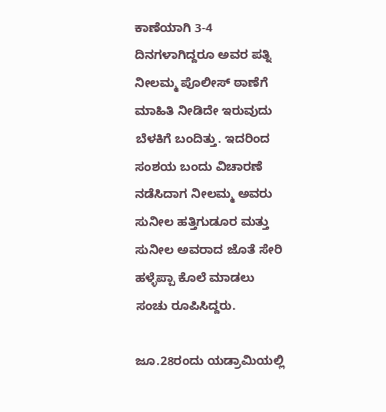ಕಾಣೆಯಾಗಿ 3-4 ದಿನಗಳಾಗಿದ್ದರೂ ಅವರ ಪತ್ನಿ ನೀಲಮ್ಮ ಪೊಲೀಸ್‌ ಠಾಣೆಗೆ ಮಾಹಿತಿ ನೀಡಿದೇ ಇರುವುದು ಬೆಳಕಿಗೆ ಬಂದಿತ್ತು. ಇದರಿಂದ ಸಂಶಯ ಬಂದು ವಿಚಾರಣೆ ನಡೆಸಿದಾಗ ನೀಲಮ್ಮ ಅವರು ಸುನೀಲ ಹತ್ತಿಗುಡೂರ ಮತ್ತು ಸುನೀಲ ಅವರಾದ ಜೊತೆ ಸೇರಿ ಹಳ್ಳೆಪ್ಪಾ ಕೊಲೆ ಮಾಡಲು ಸಂಚು ರೂಪಿಸಿದ್ದರು.

ಜೂ.28ರಂದು ಯಡ್ರಾಮಿಯಲ್ಲಿ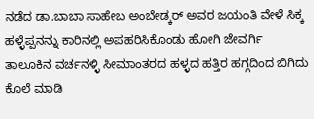ನಡೆದ ಡಾ.ಬಾಬಾ ಸಾಹೇಬ ಅಂಬೇಡ್ಕರ್‌ ಅವರ ಜಯಂತಿ ವೇಳೆ ಸಿಕ್ಕ ಹಳ್ಳೆಪ್ಪನನ್ನು ಕಾರಿನಲ್ಲಿ ಅಪಹರಿಸಿಕೊಂಡು ಹೋಗಿ ಜೇವರ್ಗಿ ತಾಲೂಕಿನ ವರ್ಚನಳ್ಳಿ ಸೀಮಾಂತರದ ಹಳ್ಳದ ಹತ್ತಿರ ಹಗ್ಗದಿಂದ ಬಿಗಿದು ಕೊಲೆ ಮಾಡಿ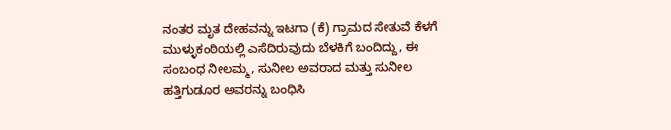ನಂತರ ಮೃತ ದೇಹವನ್ನು ಇಟಗಾ (ಕೆ) ಗ್ರಾಮದ ಸೇತುವೆ ಕೆಳಗೆ ಮುಳ್ಳುಕಂಠಿಯಲ್ಲಿ ಎಸೆದಿರುವುದು ಬೆಳಕಿಗೆ ಬಂದಿದ್ದು, ಈ ಸಂಬಂಧ ನೀಲಮ್ಮ, ಸುನೀಲ ಅವರಾದ ಮತ್ತು ಸುನೀಲ ಹತ್ತಿಗುಡೂರ ಅವರನ್ನು ಬಂಧಿಸಿ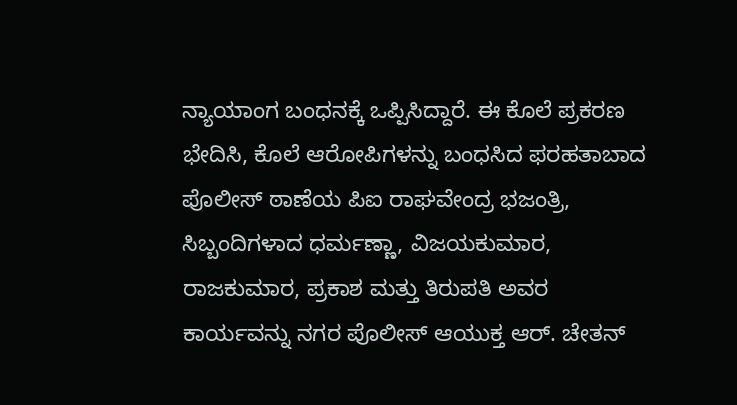ನ್ಯಾಯಾಂಗ ಬಂಧನಕ್ಕೆ ಒಪ್ಪಿಸಿದ್ದಾರೆ. ಈ ಕೊಲೆ ಪ್ರಕರಣ ಭೇದಿಸಿ, ಕೊಲೆ ಆರೋಪಿಗಳನ್ನು ಬಂಧಸಿದ ಫರಹತಾಬಾದ ಪೊಲೀಸ್‌ ಠಾಣೆಯ ಪಿಐ ರಾಘವೇಂದ್ರ ಭಜಂತ್ರಿ, ಸಿಬ್ಬಂದಿಗಳಾದ ಧರ್ಮಣ್ಣಾ, ವಿಜಯಕುಮಾರ, ರಾಜಕುಮಾರ, ಪ್ರಕಾಶ ಮತ್ತು ತಿರುಪತಿ ಅವರ ಕಾರ್ಯವನ್ನು ನಗರ ಪೊಲೀಸ್‌ ಆಯುಕ್ತ ಆರ್‌. ಚೇತನ್‌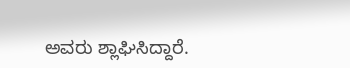ಅವರು ಶ್ಲಾಘಿಸಿದ್ದಾರೆ.